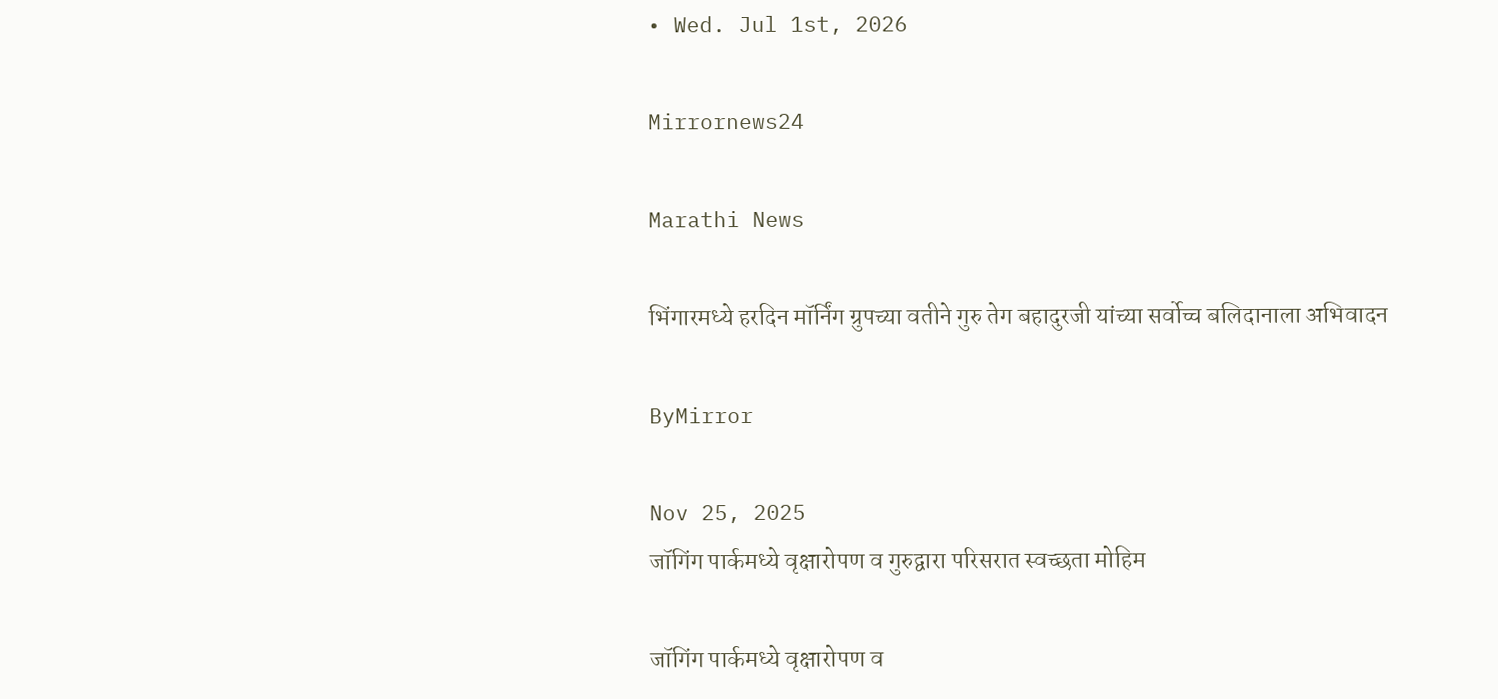• Wed. Jul 1st, 2026

Mirrornews24

Marathi News

भिंगारमध्ये हरदिन मॉर्निंग ग्रुपच्या वतीने गुरु तेग बहादुरजी यांच्या सर्वोच्च बलिदानाला अभिवादन

ByMirror

Nov 25, 2025
जॉगिंग पार्कमध्ये वृक्षारोपण व गुरुद्वारा परिसरात स्वच्छता मोहिम

जॉगिंग पार्कमध्ये वृक्षारोपण व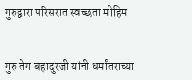गुरुद्वारा परिसरात स्वच्छता मोहिम


गुरु तेग बहादुरजी यांनी धर्मांतराच्या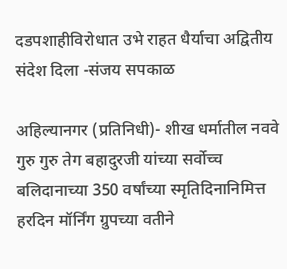दडपशाहीविरोधात उभे राहत धैर्याचा अद्वितीय संदेश दिला -संजय सपकाळ

अहिल्यानगर (प्रतिनिधी)- शीख धर्मातील नववे गुरु गुरु तेग बहादुरजी यांच्या सर्वोच्च बलिदानाच्या 350 वर्षांच्या स्मृतिदिनानिमित्त हरदिन मॉर्निंग ग्रुपच्या वतीने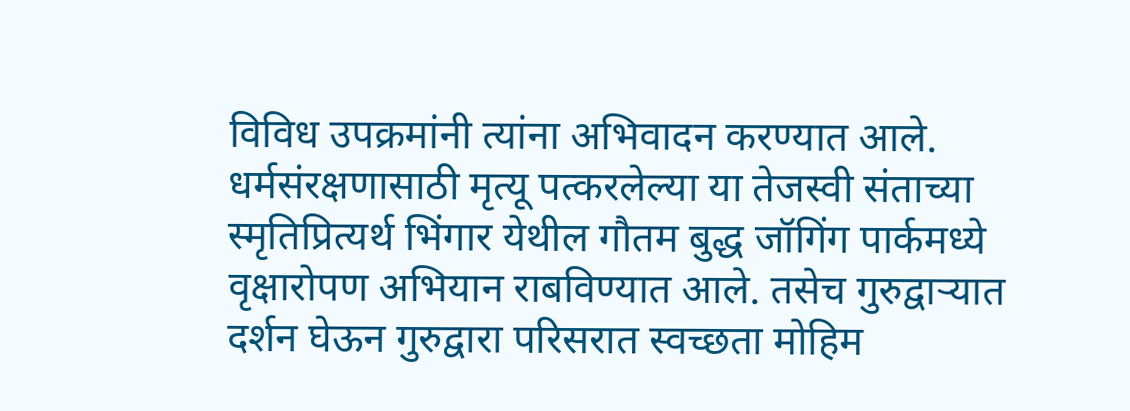विविध उपक्रमांनी त्यांना अभिवादन करण्यात आले. धर्मसंरक्षणासाठी मृत्यू पत्करलेल्या या तेजस्वी संताच्या स्मृतिप्रित्यर्थ भिंगार येथील गौतम बुद्ध जॉगिंग पार्कमध्ये वृक्षारोपण अभियान राबविण्यात आले. तसेच गुरुद्वाऱ्यात दर्शन घेऊन गुरुद्वारा परिसरात स्वच्छता मोहिम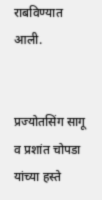राबविण्यात आली.


प्रज्योतसिंग सागू व प्रशांत चोपडा यांच्या हस्ते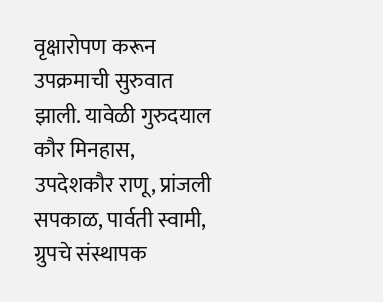वृक्षारोपण करून उपक्रमाची सुरुवात झाली. यावेळी गुरुदयाल कौर मिनहास, उपदेशकौर राणू, प्रांजली सपकाळ, पार्वती स्वामी, ग्रुपचे संस्थापक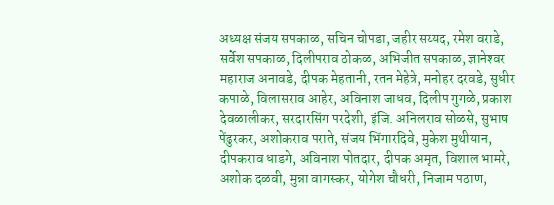अध्यक्ष संजय सपकाळ, सचिन चोपडा, जहीर सय्यद, रमेश वराडे, सर्वेश सपकाळ, दिलीपराव ठोकळ, अभिजीत सपकाळ, ज्ञानेश्‍वर महाराज अनावडे, दीपक मेहतानी, रतन मेहेत्रे, मनोहर दरवडे, सुधीर कपाळे, विलासराव आहेर, अविनाश जाधव, दिलीप गुगळे, प्रकाश देवळालीकर, सरदारसिंग परदेशी, इंजि. अनिलराव सोळसे, सुभाष पेंढुरकर, अशोकराव पराते, संजय भिंगारदिवे, मुकेश मुथीयान, दीपकराव धाडगे, अविनाश पोतदार, दीपक अमृत, विशाल भामरे, अशोक दळवी, मुन्ना वागस्कर, योगेश चौधरी, निजाम पठाण,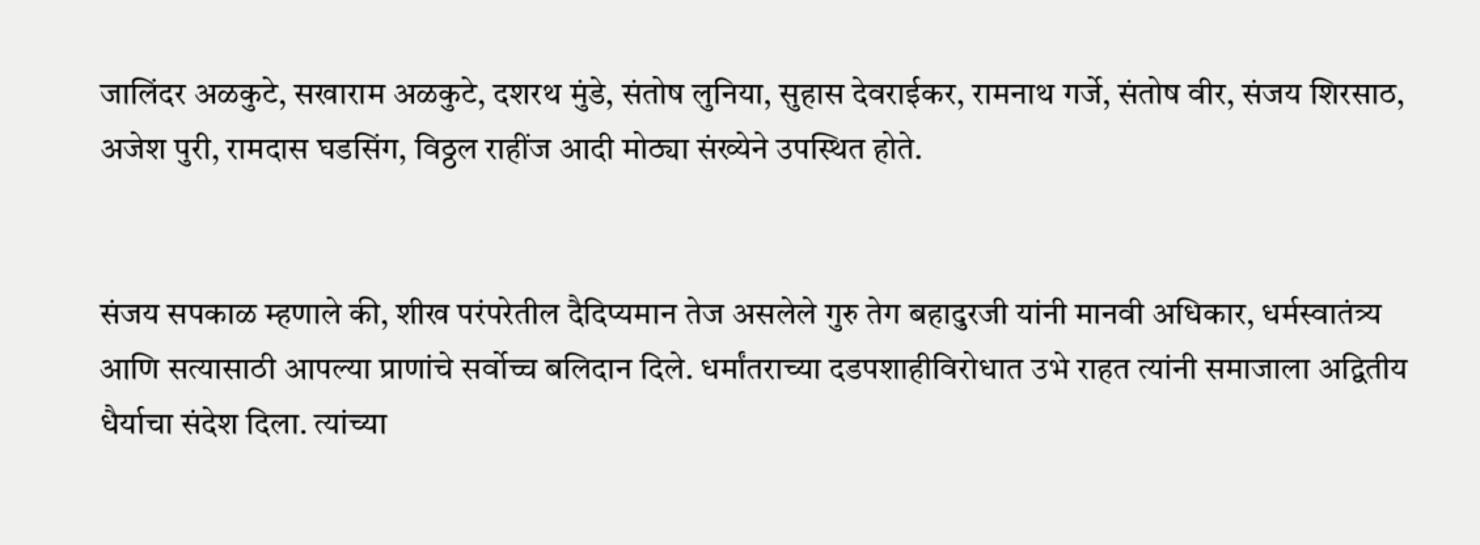जालिंदर अळकुटे, सखाराम अळकुटे, दशरथ मुंडे, संतोष लुनिया, सुहास देवराईकर, रामनाथ गर्जे, संतोष वीर, संजय शिरसाठ, अजेश पुरी, रामदास घडसिंग, विठ्ठल राहींज आदी मोठ्या संख्येने उपस्थित होते.


संजय सपकाळ म्हणाले की, शीख परंपरेतील दैदिप्यमान तेज असलेले गुरु तेग बहादुरजी यांनी मानवी अधिकार, धर्मस्वातंत्र्य आणि सत्यासाठी आपल्या प्राणांचे सर्वोच्च बलिदान दिले. धर्मांतराच्या दडपशाहीविरोधात उभे राहत त्यांनी समाजाला अद्वितीय धैर्याचा संदेश दिला. त्यांच्या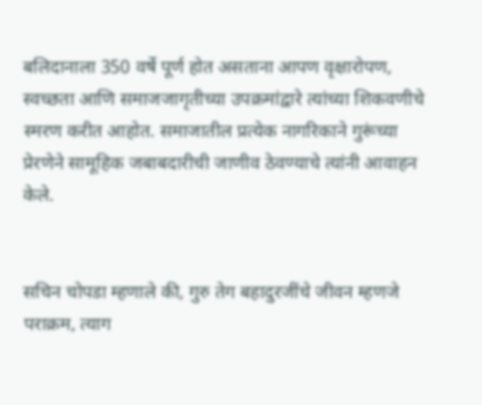बलिदानाला 350 वर्षे पूर्ण होत असताना आपण वृक्षारोपण, स्वच्छता आणि समाजजागृतीच्या उपक्रमांद्वारे त्यांच्या शिकवणीचे स्मरण करीत आहोत. समाजातील प्रत्येक नागरिकाने गुरूंच्या प्रेरणेने सामूहिक जबाबदारीची जाणीव ठेवण्याचे त्यांनी आवाहन केले.


सचिन चोपडा म्हणाले की, गुरु तेग बहादुरजींचे जीवन म्हणजे पराक्रम, त्याग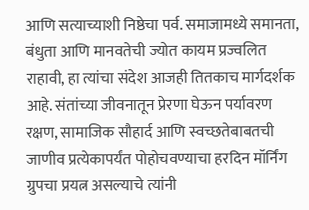आणि सत्याच्याशी निष्ठेचा पर्व. समाजामध्ये समानता, बंधुता आणि मानवतेची ज्योत कायम प्रज्वलित राहावी, हा त्यांचा संदेश आजही तितकाच मार्गदर्शक आहे. संतांच्या जीवनातून प्रेरणा घेऊन पर्यावरण रक्षण, सामाजिक सौहार्द आणि स्वच्छतेबाबतची जाणीव प्रत्येकापर्यंत पोहोचवण्याचा हरदिन मॉर्निंग ग्रुपचा प्रयत्न असल्याचे त्यांनी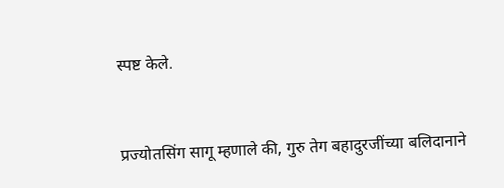स्पष्ट केले.


प्रज्योतसिंग सागू म्हणाले की, गुरु तेग बहादुरजींच्या बलिदानाने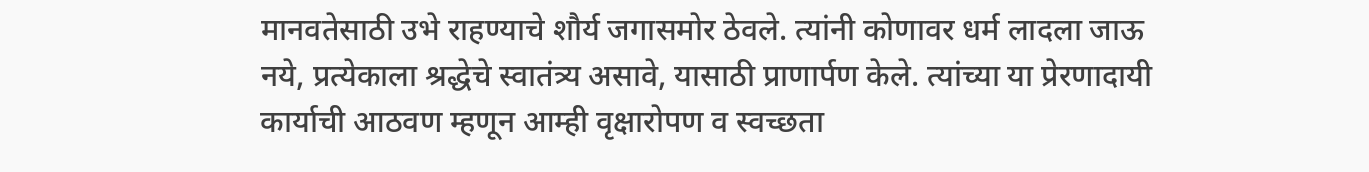मानवतेसाठी उभे राहण्याचे शौर्य जगासमोर ठेवले. त्यांनी कोणावर धर्म लादला जाऊ नये, प्रत्येकाला श्रद्धेचे स्वातंत्र्य असावे, यासाठी प्राणार्पण केले. त्यांच्या या प्रेरणादायी कार्याची आठवण म्हणून आम्ही वृक्षारोपण व स्वच्छता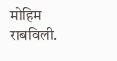मोहिम राबविली.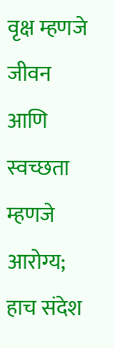वृक्ष म्हणजे जीवन आणि स्वच्छता म्हणजे आरोग्य; हाच संदेश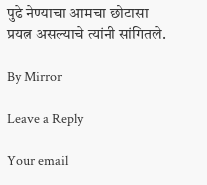पुढे नेण्याचा आमचा छोटासा प्रयत्न असल्याचे त्यांनी सांगितले.

By Mirror

Leave a Reply

Your email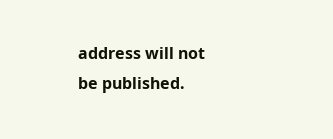address will not be published.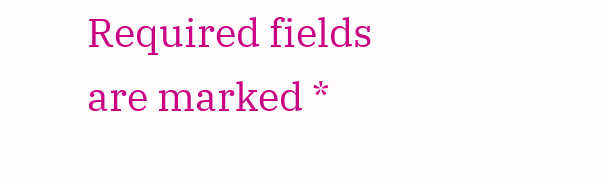Required fields are marked *